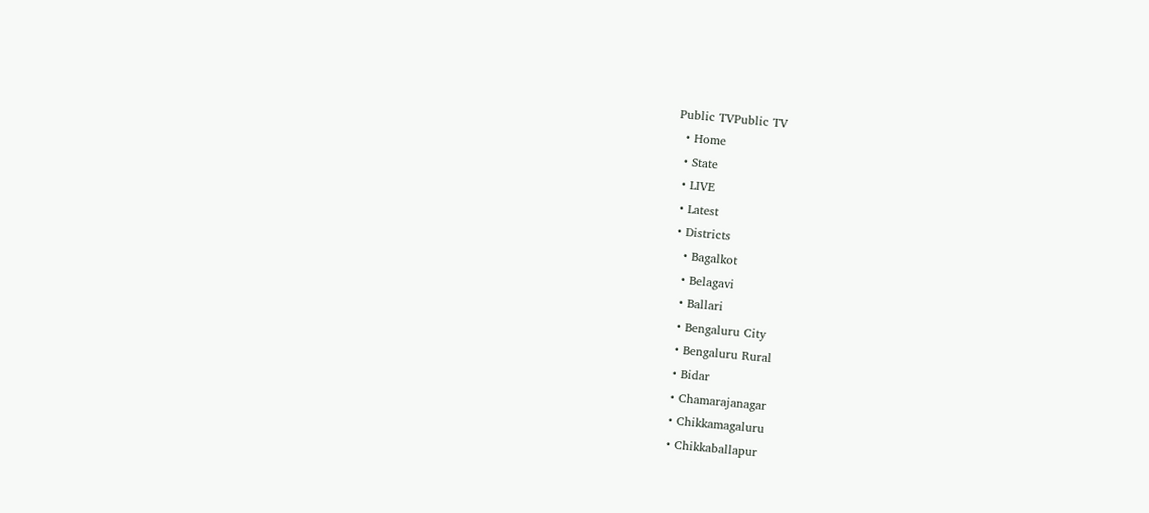Public TVPublic TV
  • Home
  • State
  • LIVE
  • Latest
  • Districts
    • Bagalkot
    • Belagavi
    • Ballari
    • Bengaluru City
    • Bengaluru Rural
    • Bidar
    • Chamarajanagar
    • Chikkamagaluru
    • Chikkaballapur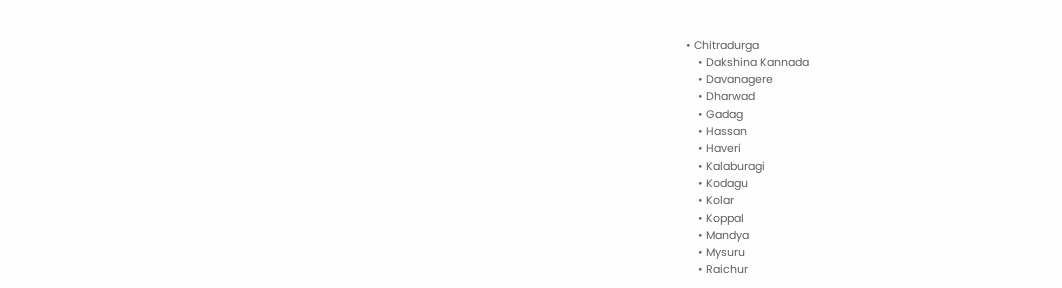• Chitradurga
    • Dakshina Kannada
    • Davanagere
    • Dharwad
    • Gadag
    • Hassan
    • Haveri
    • Kalaburagi
    • Kodagu
    • Kolar
    • Koppal
    • Mandya
    • Mysuru
    • Raichur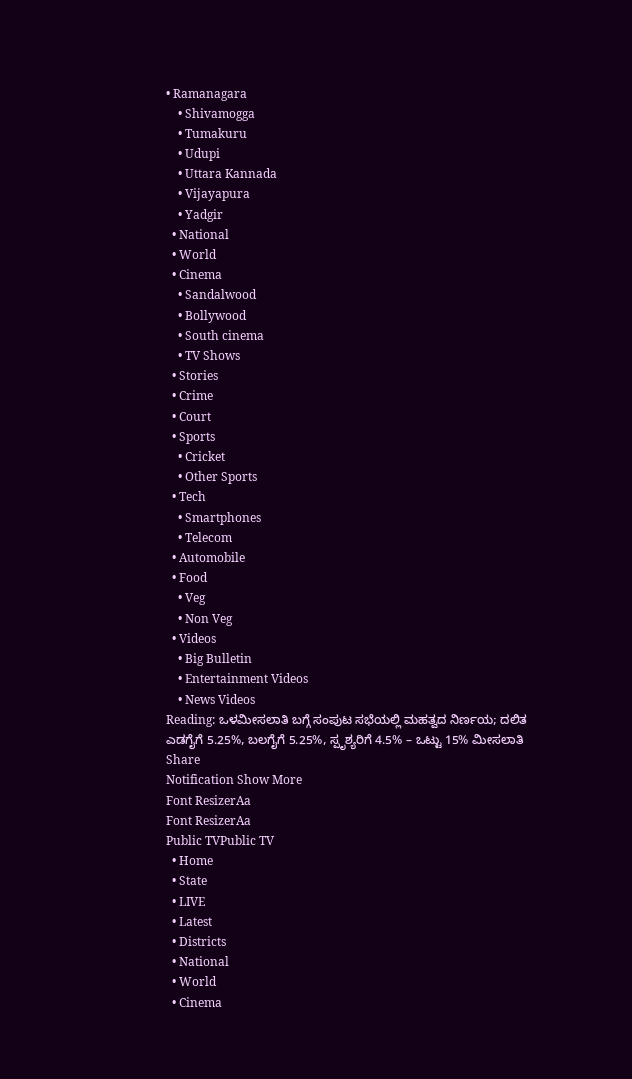• Ramanagara
    • Shivamogga
    • Tumakuru
    • Udupi
    • Uttara Kannada
    • Vijayapura
    • Yadgir
  • National
  • World
  • Cinema
    • Sandalwood
    • Bollywood
    • South cinema
    • TV Shows
  • Stories
  • Crime
  • Court
  • Sports
    • Cricket
    • Other Sports
  • Tech
    • Smartphones
    • Telecom
  • Automobile
  • Food
    • Veg
    • Non Veg
  • Videos
    • Big Bulletin
    • Entertainment Videos
    • News Videos
Reading: ಒಳಮೀಸಲಾತಿ ಬಗ್ಗೆ ಸಂಪುಟ ಸಭೆಯಲ್ಲಿ ಮಹತ್ವದ ನಿರ್ಣಯ; ದಲಿತ ಎಡಗೈಗೆ 5.25%, ಬಲಗೈಗೆ 5.25%, ಸ್ಪೃಶ್ಯರಿಗೆ 4.5% – ಒಟ್ಟು 15% ಮೀಸಲಾತಿ
Share
Notification Show More
Font ResizerAa
Font ResizerAa
Public TVPublic TV
  • Home
  • State
  • LIVE
  • Latest
  • Districts
  • National
  • World
  • Cinema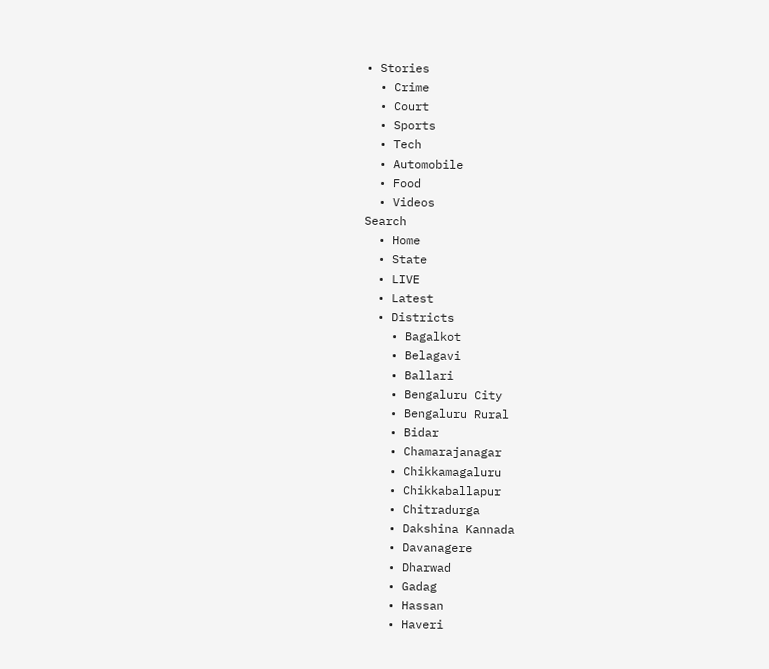• Stories
  • Crime
  • Court
  • Sports
  • Tech
  • Automobile
  • Food
  • Videos
Search
  • Home
  • State
  • LIVE
  • Latest
  • Districts
    • Bagalkot
    • Belagavi
    • Ballari
    • Bengaluru City
    • Bengaluru Rural
    • Bidar
    • Chamarajanagar
    • Chikkamagaluru
    • Chikkaballapur
    • Chitradurga
    • Dakshina Kannada
    • Davanagere
    • Dharwad
    • Gadag
    • Hassan
    • Haveri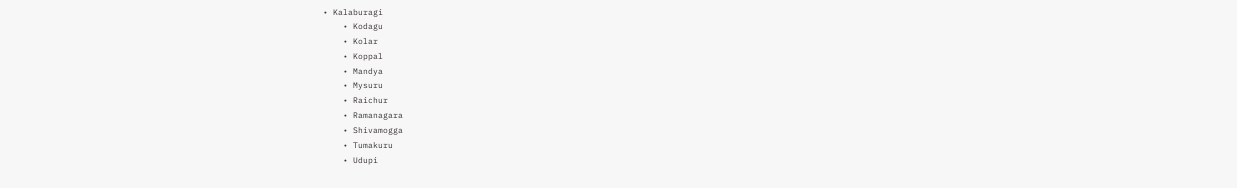• Kalaburagi
    • Kodagu
    • Kolar
    • Koppal
    • Mandya
    • Mysuru
    • Raichur
    • Ramanagara
    • Shivamogga
    • Tumakuru
    • Udupi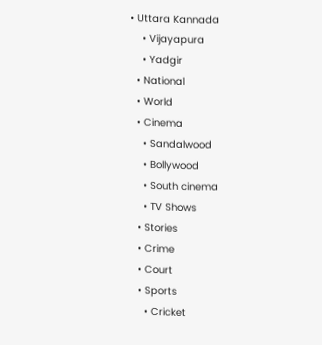• Uttara Kannada
    • Vijayapura
    • Yadgir
  • National
  • World
  • Cinema
    • Sandalwood
    • Bollywood
    • South cinema
    • TV Shows
  • Stories
  • Crime
  • Court
  • Sports
    • Cricket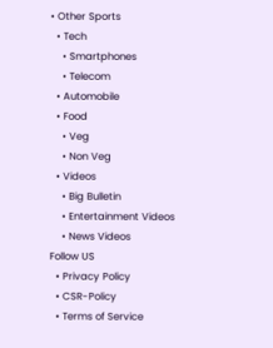• Other Sports
  • Tech
    • Smartphones
    • Telecom
  • Automobile
  • Food
    • Veg
    • Non Veg
  • Videos
    • Big Bulletin
    • Entertainment Videos
    • News Videos
Follow US
  • Privacy Policy
  • CSR-Policy
  • Terms of Service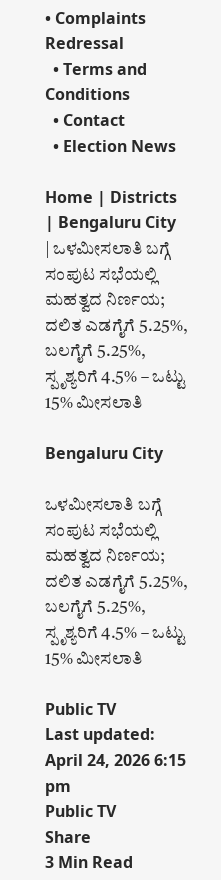• Complaints Redressal
  • Terms and Conditions
  • Contact
  • Election News

Home | Districts | Bengaluru City | ಒಳಮೀಸಲಾತಿ ಬಗ್ಗೆ ಸಂಪುಟ ಸಭೆಯಲ್ಲಿ ಮಹತ್ವದ ನಿರ್ಣಯ; ದಲಿತ ಎಡಗೈಗೆ 5.25%, ಬಲಗೈಗೆ 5.25%, ಸ್ಪೃಶ್ಯರಿಗೆ 4.5% – ಒಟ್ಟು 15% ಮೀಸಲಾತಿ

Bengaluru City

ಒಳಮೀಸಲಾತಿ ಬಗ್ಗೆ ಸಂಪುಟ ಸಭೆಯಲ್ಲಿ ಮಹತ್ವದ ನಿರ್ಣಯ; ದಲಿತ ಎಡಗೈಗೆ 5.25%, ಬಲಗೈಗೆ 5.25%, ಸ್ಪೃಶ್ಯರಿಗೆ 4.5% – ಒಟ್ಟು 15% ಮೀಸಲಾತಿ

Public TV
Last updated: April 24, 2026 6:15 pm
Public TV
Share
3 Min Read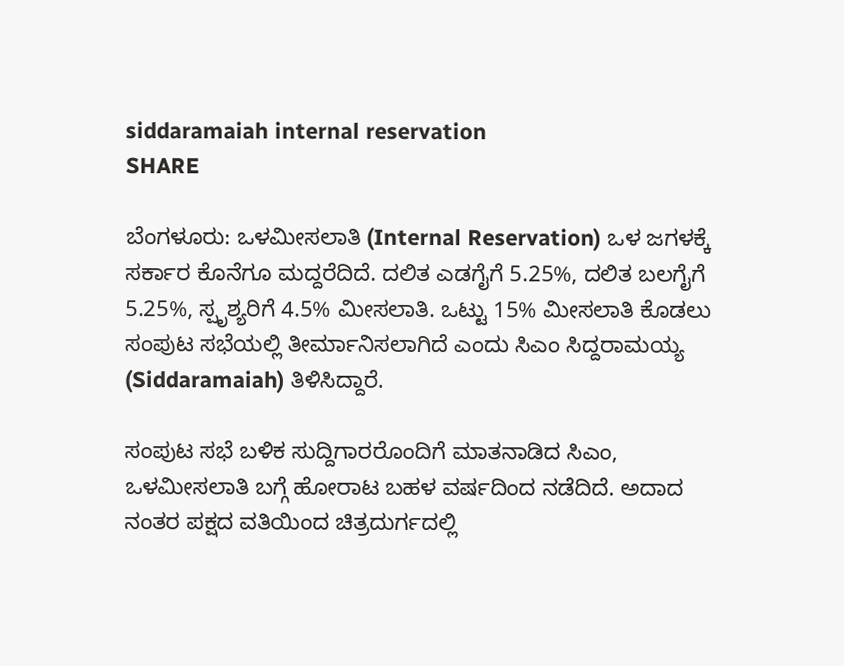siddaramaiah internal reservation
SHARE

ಬೆಂಗಳೂರು: ಒಳಮೀಸಲಾತಿ (Internal Reservation) ಒಳ ಜಗಳಕ್ಕೆ ಸರ್ಕಾರ ಕೊನೆಗೂ ಮದ್ದರೆದಿದೆ. ದಲಿತ ಎಡಗೈಗೆ 5.25%, ದಲಿತ ಬಲಗೈಗೆ 5.25%, ಸ್ಪೃಶ್ಯರಿಗೆ 4.5% ಮೀಸಲಾತಿ. ಒಟ್ಟು 15% ಮೀಸಲಾತಿ ಕೊಡಲು ಸಂಪುಟ ಸಭೆಯಲ್ಲಿ ತೀರ್ಮಾನಿಸಲಾಗಿದೆ ಎಂದು ಸಿಎಂ ಸಿದ್ದರಾಮಯ್ಯ (Siddaramaiah) ತಿಳಿಸಿದ್ದಾರೆ.

ಸಂಪುಟ ಸಭೆ ಬಳಿಕ ಸುದ್ದಿಗಾರರೊಂದಿಗೆ ಮಾತನಾಡಿದ ಸಿಎಂ, ಒಳಮೀಸಲಾತಿ ಬಗ್ಗೆ ಹೋರಾಟ ಬಹಳ ವರ್ಷದಿಂದ ನಡೆದಿದೆ. ಅದಾದ ನಂತರ ಪಕ್ಷದ ವತಿಯಿಂದ ಚಿತ್ರದುರ್ಗದಲ್ಲಿ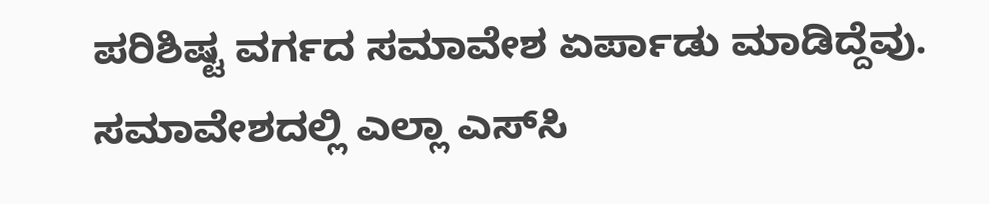ಪರಿಶಿಷ್ಟ ವರ್ಗದ ಸಮಾವೇಶ ಏರ್ಪಾಡು ಮಾಡಿದ್ದೆವು. ಸಮಾವೇಶದಲ್ಲಿ ಎಲ್ಲಾ ಎಸ್‌ಸಿ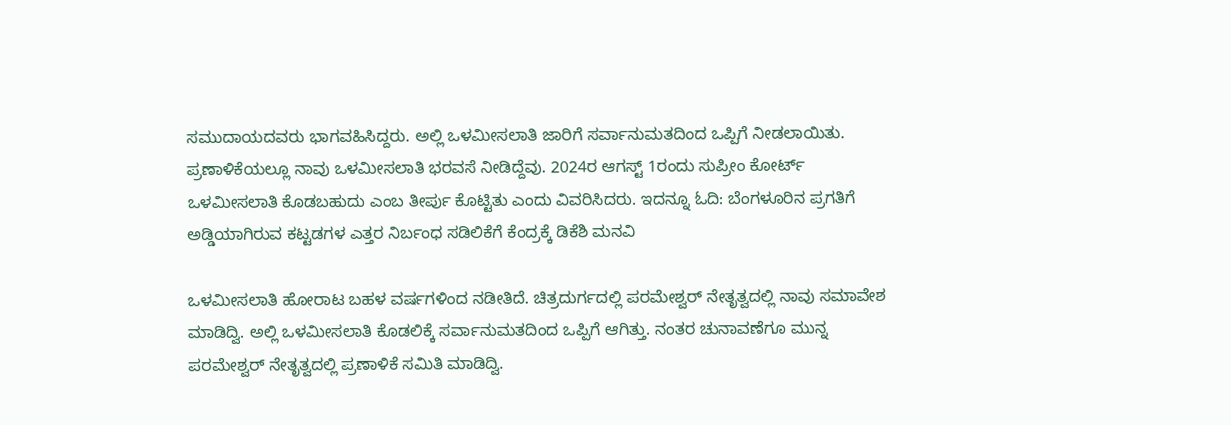ಸಮುದಾಯದವರು ಭಾಗವಹಿಸಿದ್ದರು. ಅಲ್ಲಿ ಒಳಮೀಸಲಾತಿ ಜಾರಿಗೆ ಸರ್ವಾನುಮತದಿಂದ ಒಪ್ಪಿಗೆ ನೀಡಲಾಯಿತು. ಪ್ರಣಾಳಿಕೆಯಲ್ಲೂ ನಾವು ಒಳಮೀಸಲಾತಿ ಭರವಸೆ ನೀಡಿದ್ದೆವು. 2024ರ ಆಗಸ್ಟ್ 1ರಂದು ಸುಪ್ರೀಂ ಕೋರ್ಟ್ ಒಳಮೀಸಲಾತಿ ಕೊಡಬಹುದು ಎಂಬ ತೀರ್ಪು ಕೊಟ್ಟಿತು ಎಂದು ವಿವರಿಸಿದರು. ಇದನ್ನೂ ಓದಿ: ಬೆಂಗಳೂರಿನ ಪ್ರಗತಿಗೆ ಅಡ್ಡಿಯಾಗಿರುವ ಕಟ್ಟಡಗಳ ಎತ್ತರ ನಿರ್ಬಂಧ ಸಡಿಲಿಕೆಗೆ ಕೆಂದ್ರಕ್ಕೆ ಡಿಕೆಶಿ ಮನವಿ

ಒಳಮೀಸಲಾತಿ ಹೋರಾಟ ಬಹಳ ವರ್ಷಗಳಿಂದ ನಡೀತಿದೆ. ಚಿತ್ರದುರ್ಗದಲ್ಲಿ ಪರಮೇಶ್ವರ್ ನೇತೃತ್ವದಲ್ಲಿ ನಾವು ಸಮಾವೇಶ ಮಾಡಿದ್ವಿ. ಅಲ್ಲಿ ಒಳಮೀಸಲಾತಿ ಕೊಡಲಿಕ್ಕೆ ಸರ್ವಾನುಮತದಿಂದ ಒಪ್ಪಿಗೆ ಆಗಿತ್ತು. ನಂತರ ಚುನಾವಣೆಗೂ ಮುನ್ನ ಪರಮೇಶ್ವರ್ ನೇತೃತ್ವದಲ್ಲಿ ಪ್ರಣಾಳಿಕೆ ಸಮಿತಿ ಮಾಡಿದ್ವಿ.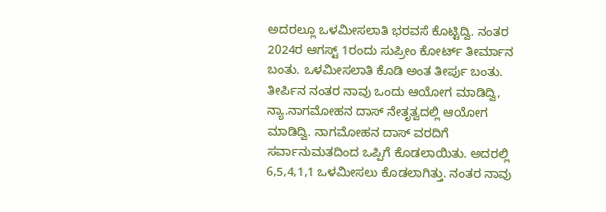ಅದರಲ್ಲೂ ಒಳಮೀಸಲಾತಿ ಭರವಸೆ ಕೊಟ್ಟಿದ್ವಿ. ನಂತರ 2024ರ ಆಗಸ್ಟ್ 1ರಂದು ಸುಪ್ರೀಂ ಕೋರ್ಟ್ ತೀರ್ಮಾನ ಬಂತು. ಒಳಮೀಸಲಾತಿ ಕೊಡಿ ಅಂತ ತೀರ್ಪು ಬಂತು. ತೀರ್ಪಿನ ನಂತರ ನಾವು ಒಂದು ಆಯೋಗ ಮಾಡಿದ್ವಿ, ನ್ಯಾ.ನಾಗಮೋಹನ ದಾಸ್ ನೇತೃತ್ವದಲ್ಲಿ ಆಯೋಗ ಮಾಡಿದ್ವಿ. ನಾಗಮೋಹನ ದಾಸ್ ವರದಿಗೆ ಸರ್ವಾನುಮತದಿಂದ ಒಪ್ಪಿಗೆ ಕೊಡಲಾಯಿತು. ಅದರಲ್ಲಿ 6,5,4,1,1 ಒಳಮೀಸಲು ಕೊಡಲಾಗಿತ್ತು. ನಂತರ ನಾವು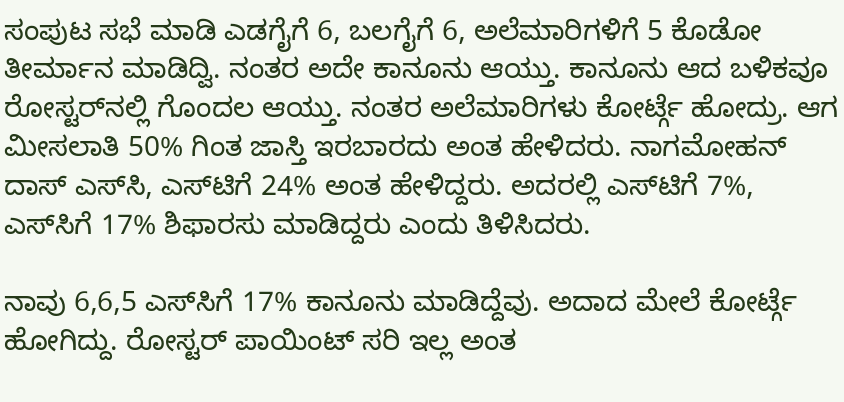ಸಂಪುಟ ಸಭೆ ಮಾಡಿ ಎಡಗೈಗೆ 6, ಬಲಗೈಗೆ 6, ಅಲೆಮಾರಿಗಳಿಗೆ 5 ಕೊಡೋ ತೀರ್ಮಾನ ಮಾಡಿದ್ವಿ. ನಂತರ ಅದೇ ಕಾನೂನು ಆಯ್ತು. ಕಾನೂನು ಆದ ಬಳಿಕವೂ ರೋಸ್ಟರ್‌ನಲ್ಲಿ ಗೊಂದಲ ಆಯ್ತು. ನಂತರ ಅಲೆಮಾರಿಗಳು ಕೋರ್ಟ್ಗೆ ಹೋದ್ರು. ಆಗ ಮೀಸಲಾತಿ 50% ಗಿಂತ ಜಾಸ್ತಿ ಇರಬಾರದು ಅಂತ ಹೇಳಿದರು. ನಾಗಮೋಹನ್ ದಾಸ್ ಎಸ್‌ಸಿ, ಎಸ್‌ಟಿಗೆ 24% ಅಂತ ಹೇಳಿದ್ದರು. ಅದರಲ್ಲಿ ಎಸ್‌ಟಿಗೆ 7%, ಎಸ್‌ಸಿಗೆ 17% ಶಿಫಾರಸು ಮಾಡಿದ್ದರು ಎಂದು ತಿಳಿಸಿದರು.

ನಾವು 6,6,5 ಎಸ್‌ಸಿಗೆ 17% ಕಾನೂನು ಮಾಡಿದ್ದೆವು. ಅದಾದ ಮೇಲೆ ಕೋರ್ಟ್ಗೆ ಹೋಗಿದ್ದು. ರೋಸ್ಟರ್ ಪಾಯಿಂಟ್ ಸರಿ ಇಲ್ಲ ಅಂತ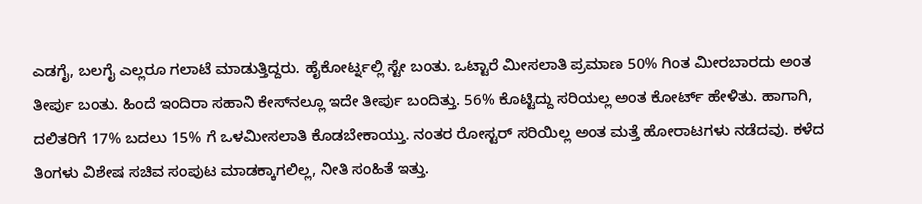ಎಡಗೈ, ಬಲಗೈ ಎಲ್ಲರೂ ಗಲಾಟೆ ಮಾಡುತ್ತಿದ್ದರು. ಹೈಕೋರ್ಟ್ನಲ್ಲಿ ಸ್ಟೇ ಬಂತು. ಒಟ್ಟಾರೆ ಮೀಸಲಾತಿ ಪ್ರಮಾಣ 50% ಗಿಂತ ಮೀರಬಾರದು ಅಂತ ತೀರ್ಪು ಬಂತು. ಹಿಂದೆ ಇಂದಿರಾ ಸಹಾನಿ ಕೇಸ್‌ನಲ್ಲೂ ಇದೇ ತೀರ್ಪು ಬಂದಿತ್ತು. 56% ಕೊಟ್ಟಿದ್ದು ಸರಿಯಲ್ಲ ಅಂತ ಕೋರ್ಟ್ ಹೇಳಿತು. ಹಾಗಾಗಿ, ದಲಿತರಿಗೆ 17% ಬದಲು 15% ಗೆ ಒಳಮೀಸಲಾತಿ ಕೊಡಬೇಕಾಯ್ತು. ನಂತರ ರೋಸ್ಟರ್ ಸರಿಯಿಲ್ಲ ಅಂತ ಮತ್ತೆ ಹೋರಾಟಗಳು ನಡೆದವು. ಕಳೆದ ತಿಂಗಳು ವಿಶೇಷ ಸಚಿವ ಸಂಪುಟ ಮಾಡಕ್ಕಾಗಲಿಲ್ಲ, ನೀತಿ ಸಂಹಿತೆ ಇತ್ತು.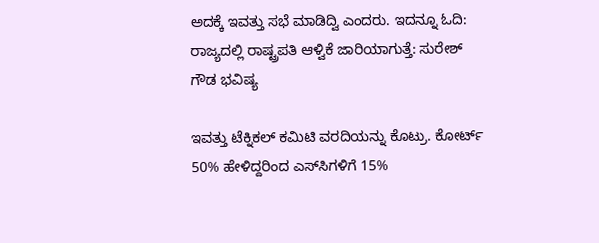ಅದಕ್ಕೆ ಇವತ್ತು ಸಭೆ ಮಾಡಿದ್ವಿ ಎಂದರು. ಇದನ್ನೂ ಓದಿ: ರಾಜ್ಯದಲ್ಲಿ ರಾಷ್ಟ್ರಪತಿ ಆಳ್ವಿಕೆ ಜಾರಿಯಾಗುತ್ತೆ: ಸುರೇಶ್‌ ಗೌಡ ಭವಿಷ್ಯ

ಇವತ್ತು ಟೆಕ್ನಿಕಲ್ ಕಮಿಟಿ ವರದಿಯನ್ನು ಕೊಟ್ರು. ಕೋರ್ಟ್ 50% ಹೇಳಿದ್ದರಿಂದ ಎಸ್‌ಸಿಗಳಿಗೆ 15%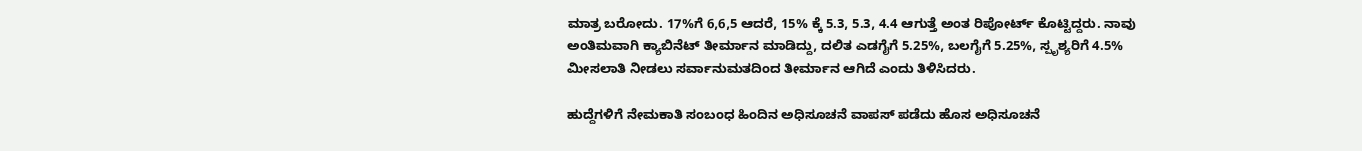ಮಾತ್ರ ಬರೋದು. 17%ಗೆ 6,6,5 ಆದರೆ, 15% ಕ್ಕೆ 5.3, 5.3, 4.4 ಆಗುತ್ತೆ ಅಂತ ರಿಪೋರ್ಟ್ ಕೊಟ್ಟಿದ್ದರು. ನಾವು ಅಂತಿಮವಾಗಿ ಕ್ಯಾಬಿನೆಟ್ ತೀರ್ಮಾನ ಮಾಡಿದ್ದು, ದಲಿತ ಎಡಗೈಗೆ 5.25%, ಬಲಗೈಗೆ 5.25%, ಸ್ಪೃಶ್ಯರಿಗೆ 4.5% ಮೀಸಲಾತಿ ನೀಡಲು ಸರ್ವಾನುಮತದಿಂದ ತೀರ್ಮಾನ ಆಗಿದೆ ಎಂದು ತಿಳಿಸಿದರು.

ಹುದ್ದೆಗಳಿಗೆ ನೇಮಕಾತಿ ಸಂಬಂಧ ಹಿಂದಿನ ಅಧಿಸೂಚನೆ ವಾಪಸ್ ಪಡೆದು ಹೊಸ ಅಧಿಸೂಚನೆ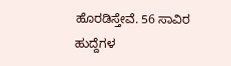ಹೊರಡಿಸ್ತೇವೆ. 56 ಸಾವಿರ ಹುದ್ದೆಗಳ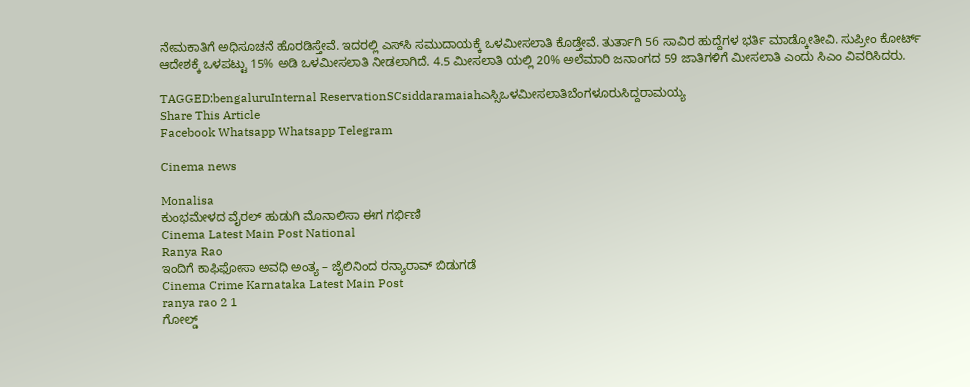ನೇಮಕಾತಿಗೆ ಅಧಿಸೂಚನೆ ಹೊರಡಿಸ್ತೇವೆ. ಇದರಲ್ಲಿ ಎಸ್‌ಸಿ ಸಮುದಾಯಕ್ಕೆ ಒಳಮೀಸಲಾತಿ ಕೊಡ್ತೇವೆ. ತುರ್ತಾಗಿ 56 ಸಾವಿರ ಹುದ್ದೆಗಳ ಭರ್ತಿ ಮಾಡ್ಕೋತೀವಿ. ಸುಪ್ರೀಂ ಕೋರ್ಟ್ ಆದೇಶಕ್ಕೆ ಒಳಪಟ್ಟು 15% ಅಡಿ ಒಳಮೀಸಲಾತಿ ನೀಡಲಾಗಿದೆ. 4.5 ಮೀಸಲಾತಿ ಯಲ್ಲಿ 20% ಅಲೆಮಾರಿ ಜನಾಂಗದ 59 ಜಾತಿಗಳಿಗೆ ಮೀಸಲಾತಿ ಎಂದು ಸಿಎಂ ವಿವರಿಸಿದರು.

TAGGED:bengaluruInternal ReservationSCsiddaramaiahಎಸ್ಸಿಒಳಮೀಸಲಾತಿಬೆಂಗಳೂರುಸಿದ್ದರಾಮಯ್ಯ
Share This Article
Facebook Whatsapp Whatsapp Telegram

Cinema news

Monalisa
ಕುಂಭಮೇಳದ ವೈರಲ್ ಹುಡುಗಿ ಮೊನಾಲಿಸಾ ಈಗ ಗರ್ಭಿಣಿ
Cinema Latest Main Post National
Ranya Rao
ಇಂದಿಗೆ ಕಾಫಿಫೋಸಾ ಅವಧಿ ಅಂತ್ಯ – ಜೈಲಿನಿಂದ ರನ್ಯಾರಾವ್‌ ಬಿಡುಗಡೆ
Cinema Crime Karnataka Latest Main Post
ranya rao 2 1
ಗೋಲ್ಡ್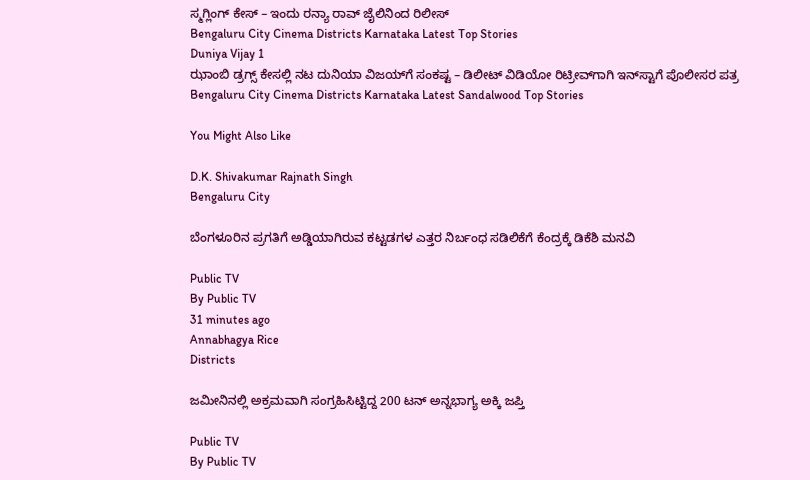ಸ್ಮಗ್ಲಿಂಗ್ ಕೇಸ್ – ಇಂದು ರನ್ಯಾ ರಾವ್ ಜೈಲಿನಿಂದ ರಿಲೀಸ್
Bengaluru City Cinema Districts Karnataka Latest Top Stories
Duniya Vijay 1
ಝಾಂಬಿ ಡ್ರಗ್ಸ್ ಕೇಸಲ್ಲಿ ನಟ ದುನಿಯಾ ವಿಜಯ್‌ಗೆ ಸಂಕಷ್ಟ – ಡಿಲೀಟ್ ವಿಡಿಯೋ ರಿಟ್ರೀವ್‌ಗಾಗಿ ಇನ್‌ಸ್ಟಾಗೆ ಪೊಲೀಸರ ಪತ್ರ
Bengaluru City Cinema Districts Karnataka Latest Sandalwood Top Stories

You Might Also Like

D.K. Shivakumar Rajnath Singh
Bengaluru City

ಬೆಂಗಳೂರಿನ ಪ್ರಗತಿಗೆ ಅಡ್ಡಿಯಾಗಿರುವ ಕಟ್ಟಡಗಳ ಎತ್ತರ ನಿರ್ಬಂಧ ಸಡಿಲಿಕೆಗೆ ಕೆಂದ್ರಕ್ಕೆ ಡಿಕೆಶಿ ಮನವಿ

Public TV
By Public TV
31 minutes ago
Annabhagya Rice
Districts

ಜಮೀನಿನಲ್ಲಿ ಅಕ್ರಮವಾಗಿ ಸಂಗ್ರಹಿಸಿಟ್ಟಿದ್ದ 200 ಟನ್‌ ಅನ್ನಭಾಗ್ಯ ಅಕ್ಕಿ ಜಪ್ತಿ

Public TV
By Public TV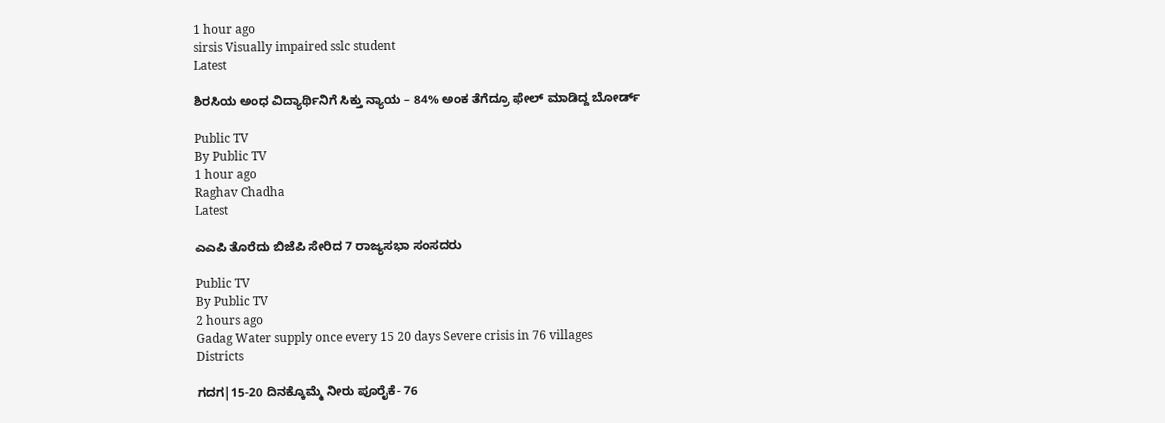1 hour ago
sirsis Visually impaired sslc student
Latest

ಶಿರಸಿಯ ಅಂಧ ವಿದ್ಯಾರ್ಥಿನಿಗೆ ಸಿಕ್ತು ನ್ಯಾಯ – 84% ಅಂಕ ತೆಗೆದ್ರೂ ಫೇಲ್ ಮಾಡಿದ್ದ ಬೋರ್ಡ್

Public TV
By Public TV
1 hour ago
Raghav Chadha
Latest

ಎಎಪಿ ತೊರೆದು ಬಿಜೆಪಿ ಸೇರಿದ 7 ರಾಜ್ಯಸಭಾ ಸಂಸದರು

Public TV
By Public TV
2 hours ago
Gadag Water supply once every 15 20 days Severe crisis in 76 villages
Districts

ಗದಗ|15-20 ದಿನಕ್ಕೊಮ್ಮೆ ನೀರು ಪೂರೈಕೆ- 76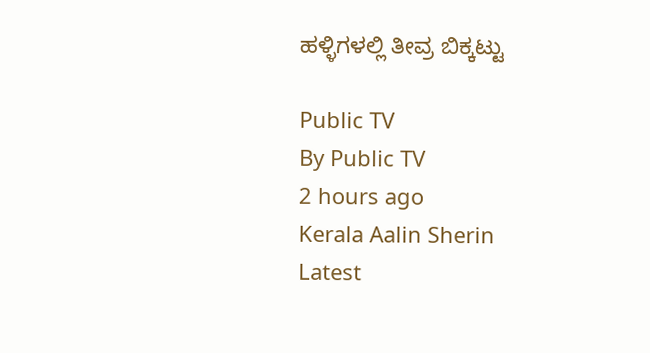ಹಳ್ಳಿಗಳಲ್ಲಿ ತೀವ್ರ ಬಿಕ್ಕಟ್ಟು

Public TV
By Public TV
2 hours ago
Kerala Aalin Sherin
Latest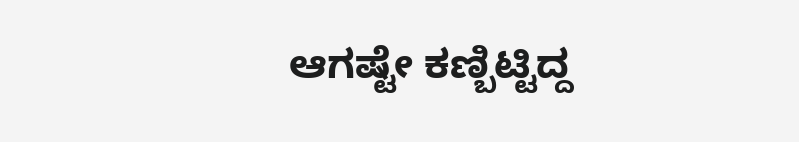ಆಗಷ್ಟೇ ಕಣ್ಬಿಟ್ಟಿದ್ದ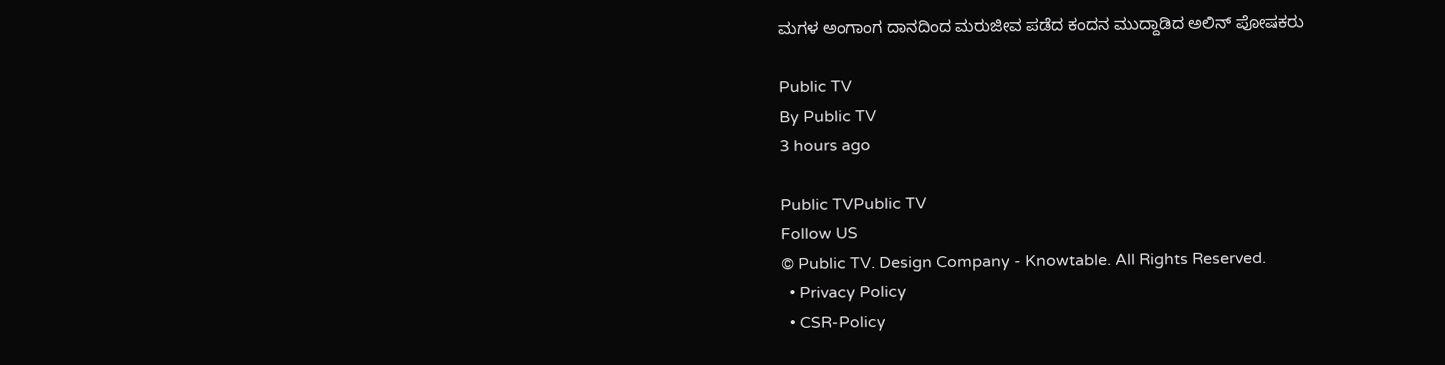ಮಗಳ ಅಂಗಾಂಗ ದಾನದಿಂದ ಮರುಜೀವ ಪಡೆದ ಕಂದನ ಮುದ್ದಾಡಿದ ಅಲಿನ್ ಪೋಷಕರು

Public TV
By Public TV
3 hours ago

Public TVPublic TV
Follow US
© Public TV. Design Company - Knowtable. All Rights Reserved.
  • Privacy Policy
  • CSR-Policy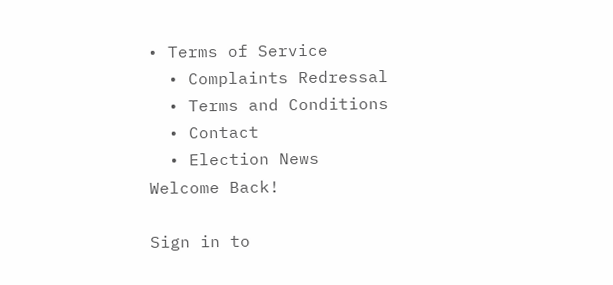• Terms of Service
  • Complaints Redressal
  • Terms and Conditions
  • Contact
  • Election News
Welcome Back!

Sign in to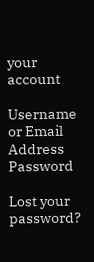your account

Username or Email Address
Password

Lost your password?